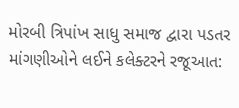મોરબી ત્રિપાંખ સાધુ સમાજ દ્વારા પડતર માંગણીઓને લઈને કલેક્ટરને રજૂઆત: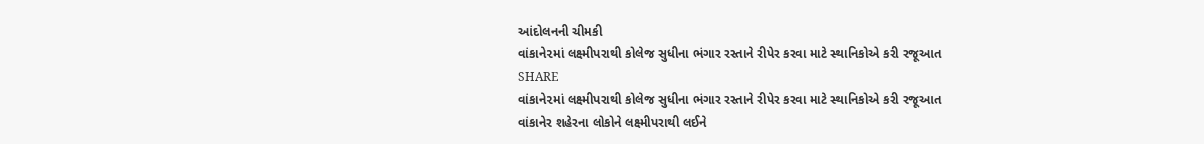આંદોલનની ચીમકી
વાંકાને૨માં લક્ષ્મીપરાથી કોલેજ સુધીના ભંગાર રસ્તાને રીપેર કરવા માટે સ્થાનિકોએ કરી રજૂઆત
SHARE
વાંકાને૨માં લક્ષ્મીપરાથી કોલેજ સુધીના ભંગાર રસ્તાને રીપેર કરવા માટે સ્થાનિકોએ કરી રજૂઆત
વાંકાનેર શહેરના લોકોને લક્ષ્મીપરાથી લઈને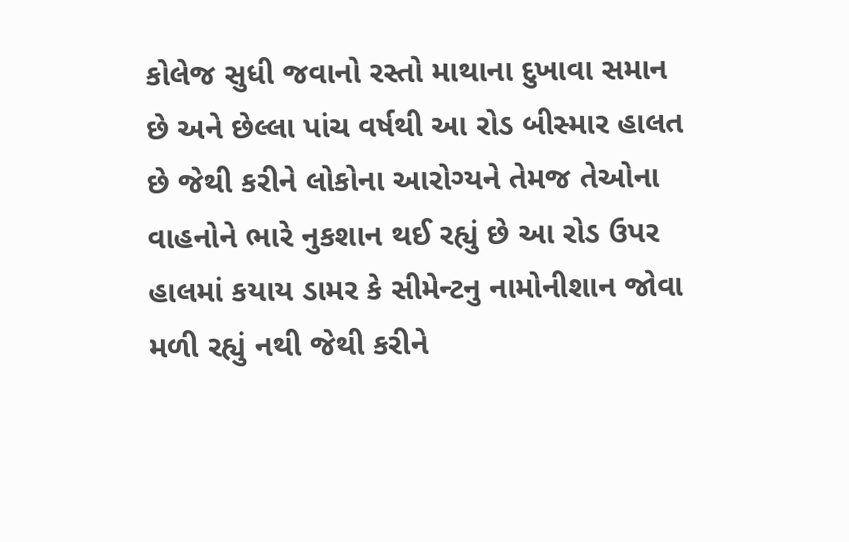કોલેજ સુધી જવાનો રસ્તો માથાના દુખાવા સમાન છે અને છેલ્લા પાંચ વર્ષથી આ રોડ બીસ્માર હાલત છે જેથી કરીને લોકોના આરોગ્યને તેમજ તેઓના વાહનોને ભારે નુકશાન થઈ રહ્યું છે આ રોડ ઉપર હાલમાં કયાય ડામર કે સીમેન્ટનુ નામોનીશાન જોવા મળી રહ્યું નથી જેથી કરીને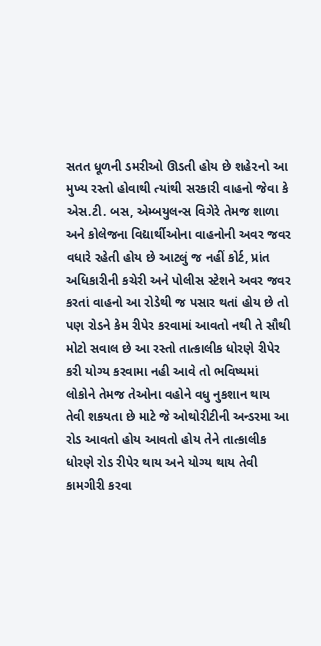સતત ધૂળની ડમરીઓ ઊડતી હોય છે શહે૨નો આ મુખ્ય રસ્તો હોવાથી ત્યાંથી સરકારી વાહનો જેવા કે એસ.ટી. બસ, એમ્બયુલન્સ વિગેરે તેમજ શાળા અને કોલેજના વિદ્યાર્થીઓના વાહનોની અવર જવર વધારે રહેતી હોય છે આટલું જ નહીં કોર્ટ, પ્રાંત અધિકારીની કચેરી અને પોલીસ સ્ટેશને અવર જવર કરતાં વાહનો આ રોડેથી જ પસાર થતાં હોય છે તો પણ રોડને કેમ રીપેર કરવામાં આવતો નથી તે સૌથી મોટો સવાલ છે આ રસ્તો તાત્કાલીક ધોરણે રીપેર કરી યોગ્ય કરવામા નહી આવે તો ભવિષ્યમાં લોકોને તેમજ તેઓના વહોને વધુ નુકશાન થાય તેવી શકયતા છે માટે જે ઓથોરીટીની અન્ડરમા આ રોડ આવતો હોય આવતો હોય તેને તાત્કાલીક ધોરણે રોડ રીપેર થાય અને યોગ્ય થાય તેવી કામગીરી કરવા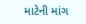માટેની માંગ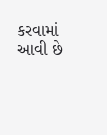કરવામાં આવી છે